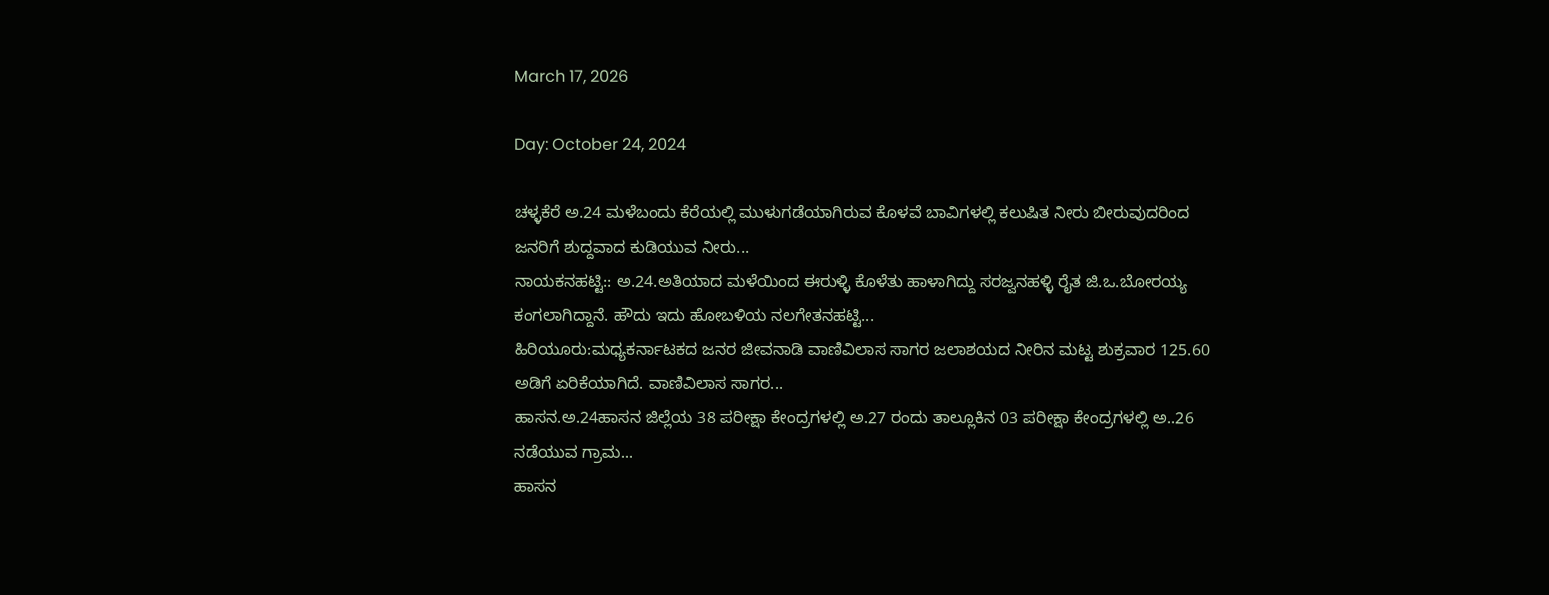March 17, 2026

Day: October 24, 2024

ಚಳ್ಳಕೆರೆ ಅ.24 ಮಳೆಬಂದು ಕೆರೆಯಲ್ಲಿ ಮುಳುಗಡೆಯಾಗಿರುವ ಕೊಳವೆ ಬಾವಿಗಳಲ್ಲಿ ಕಲುಷಿತ ನೀರು ಬೀರುವುದರಿಂದ ಜನರಿಗೆ ಶುದ್ದವಾದ ಕುಡಿಯುವ ನೀರು...
ನಾಯಕನಹಟ್ಟಿ:: ಅ.24.ಅತಿಯಾದ ಮಳೆಯಿಂದ ಈರುಳ್ಳಿ ಕೊಳೆತು ಹಾಳಾಗಿದ್ದು ಸರಜ್ವನಹಳ್ಳಿ ರೈತ ಜಿ.ಒ.ಬೋರಯ್ಯ ಕಂಗಲಾಗಿದ್ದಾನೆ. ಹೌದು ಇದು ಹೋಬಳಿಯ ನಲಗೇತನಹಟ್ಟಿ...
ಹಿರಿಯೂರು:ಮಧ್ಯಕರ್ನಾಟಕದ ಜನರ ಜೀವನಾಡಿ ವಾಣಿವಿಲಾಸ ಸಾಗರ ಜಲಾಶಯದ ನೀರಿನ ಮಟ್ಟ ಶುಕ್ರವಾರ 125.60 ಅಡಿಗೆ ಏರಿಕೆಯಾಗಿದೆ. ವಾಣಿವಿಲಾಸ ಸಾಗರ...
ಹಾಸನ.ಅ.24ಹಾಸನ ಜಿಲ್ಲೆಯ 38 ಪರೀಕ್ಷಾ ಕೇಂದ್ರಗಳಲ್ಲಿ ಅ.27 ರಂದು ತಾಲ್ಲೂಕಿನ 03 ಪರೀಕ್ಷಾ ಕೇಂದ್ರಗಳಲ್ಲಿ ಅ..26 ನಡೆಯುವ ಗ್ರಾಮ...
ಹಾಸನ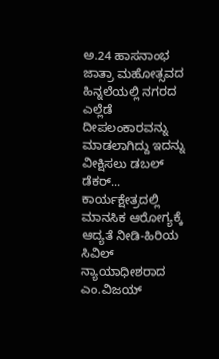ಅ.24 ಹಾಸನಾಂಭ ಜಾತ್ರಾ ಮಹೋತ್ಸವದ ಹಿನ್ನಲೆಯಲ್ಲಿ ನಗರದ ಎಲ್ಲೆಡೆ ದೀಪಲಂಕಾರವನ್ನು ಮಾಡಲಾಗಿದ್ದು ಇದನ್ನು ವೀಕ್ಷಿಸಲು ಡಬಲ್ ಡೆಕರ್...
ಕಾರ್ಯಕ್ಷೇತ್ರದಲ್ಲಿ ಮಾನಸಿಕ ಆರೋಗ್ಯಕ್ಕೆ ಆದ್ಯತೆ ನೀಡಿ-ಹಿರಿಯ ಸಿವಿಲ್ ನ್ಯಾಯಾಧೀಶರಾದ ಎಂ.ವಿಜಯ್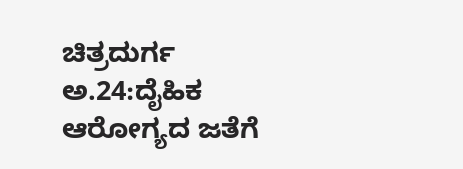ಚಿತ್ರದುರ್ಗ ಅ.24:ದೈಹಿಕ ಆರೋಗ್ಯದ ಜತೆಗೆ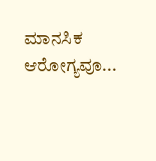ಮಾನಸಿಕ ಆರೋಗ್ಯವೂ...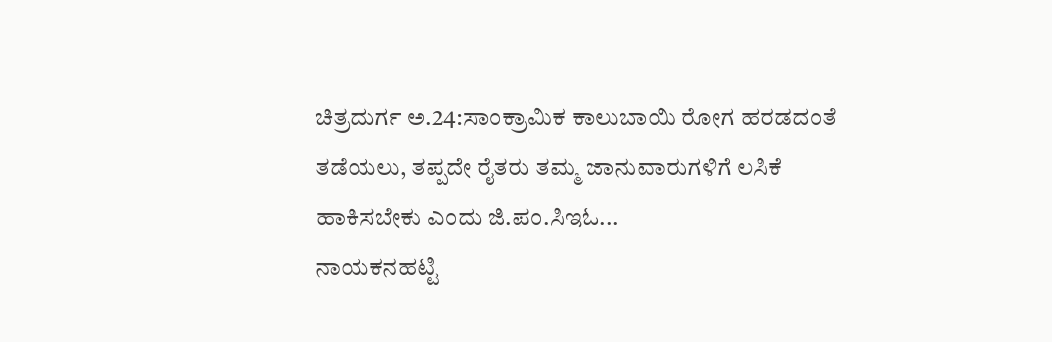ಚಿತ್ರದುರ್ಗ ಅ.24:ಸಾಂಕ್ರಾಮಿಕ ಕಾಲುಬಾಯಿ ರೋಗ ಹರಡದಂತೆ ತಡೆಯಲು, ತಪ್ಪದೇ ರೈತರು ತಮ್ಮ ಜಾನುವಾರುಗಳಿಗೆ ಲಸಿಕೆ ಹಾಕಿಸಬೇಕು ಎಂದು ಜಿ.ಪಂ.ಸಿಇಓ...
ನಾಯಕನಹಟ್ಟಿ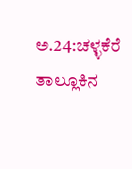ಅ.24:ಚಳ್ಳಕೆರೆ ತಾಲ್ಲೂಕಿನ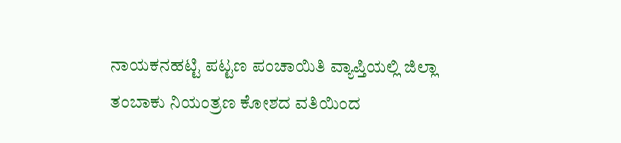ನಾಯಕನಹಟ್ಟಿ ಪಟ್ಟಣ ಪಂಚಾಯಿತಿ ವ್ಯಾಪ್ತಿಯಲ್ಲಿ ಜಿಲ್ಲಾ ತಂಬಾಕು ನಿಯಂತ್ರಣ ಕೋಶದ ವತಿಯಿಂದ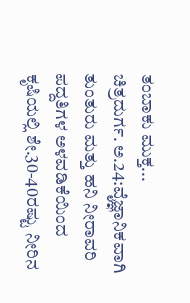ತಂಬಾಕು ಮುಕ್ತ...
ಚಿತ್ರದುರ್ಗ. ಅ.24:ವೈಜ್ಞಾನಿಕವಾಗಿ ತುಂತುರು ಮತ್ತು ಹನಿ ನೀರಾವರಿ ಪದ್ದತಿಗಳ ಅಳವಡಿಕೆಯಿಂದ ಕೃಷಿಯಲ್ಲಿ ಶೇ.30-40ರಷ್ಟು ನೀರಿನ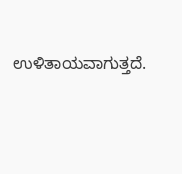ಉಳಿತಾಯವಾಗುತ್ತದೆ.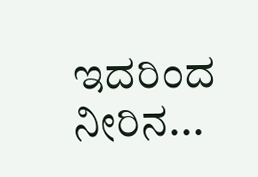ಇದರಿಂದ ನೀರಿನ...